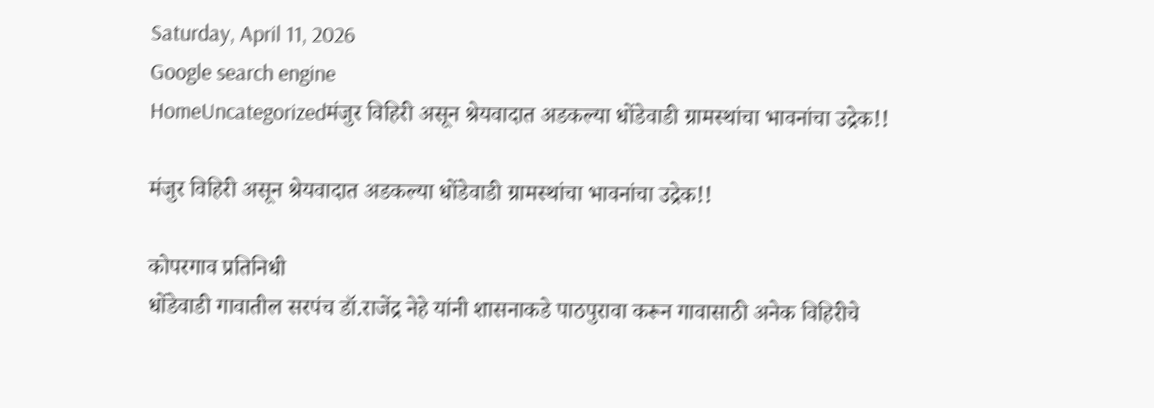Saturday, April 11, 2026
Google search engine
HomeUncategorizedमंजुर विहिरी असून श्रेयवादात अडकल्या धोंडेवाडी ग्रामस्थांचा भावनांचा उद्रेक!!

मंजुर विहिरी असून श्रेयवादात अडकल्या धोंडेवाडी ग्रामस्थांचा भावनांचा उद्रेक!!

कोपरगाव प्रतिनिधी
धोंडेवाडी गावातील सरपंच डॉ.राजेंद्र नेहे यांनी शासनाकडे पाठपुरावा करून गावासाठी अनेक विहिरीचे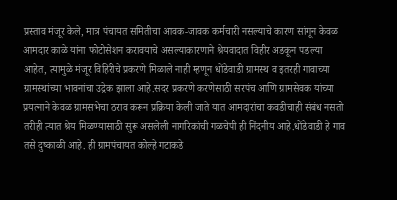प्रस्ताव मंजूर केले, मात्र पंचायत समितीचा आवक-जावक कर्मचारी नसल्याचे कारण सांगून केवळ आमदार काळे यांना फोटोसेशन करावयाचे असल्याकारणाने श्रेयवादात विहीर अडकून पडल्या आहेत, त्यामुळे मंजूर विहिरीचे प्रकरणे मिळाले नाही म्हणून धोंडेवाडी ग्रामस्थ व इतरही गावाच्या ग्रामस्थांच्या भावनांचा उद्रेक झाला आहे.सदर प्रकरणे करणेसाठी सरपंच आणि ग्रामसेवक यांच्या प्रयत्नाने केवळ ग्रामसभेचा ठराव करून प्रक्रिया केली जाते यात आमदारांचा कवडीचाही संबंध नसतो तरीही त्यात श्रेय मिळण्यासाठी सुरू असलेली नागरिकांची गळचेपी ही निंदनीय आहे.धोंडेवाडी हे गाव तसे दुष्काळी आहे. ही ग्रामपंचायत कोल्हे गटाकडे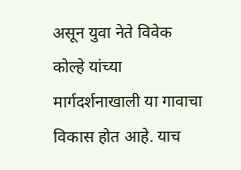असून युवा नेते विवेक कोल्हे यांच्या मार्गदर्शनाखाली या गावाचा विकास होत आहे. याच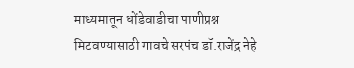माध्यमातून धोंडेवाडीचा पाणीप्रश्न मिटवण्यासाठी गावचे सरपंच डॉ.राजेंद्र नेहे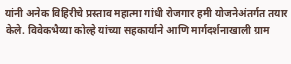यांनी अनेक विहिरीचे प्रस्ताव महात्मा गांधी रोजगार हमी योजनेअंतर्गत तयार केले. विवेकभैय्या कोल्हे यांच्या सहकार्याने आणि मार्गदर्शनाखाली ग्राम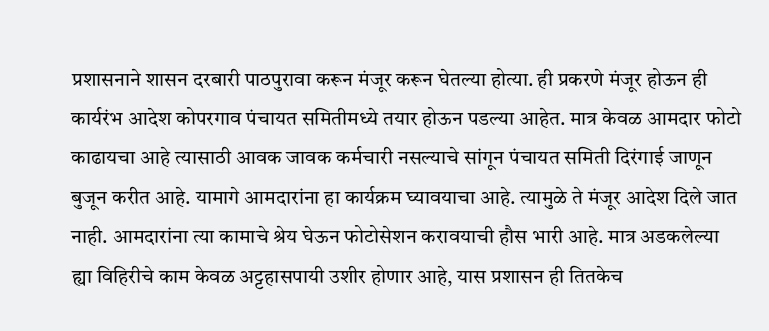प्रशासनाने शासन दरबारी पाठपुरावा करून मंजूर करून घेतल्या होत्या. ही प्रकरणे मंजूर होऊन ही कार्यरंभ आदेश कोपरगाव पंचायत समितीमध्ये तयार होऊन पडल्या आहेत. मात्र केवळ आमदार फोटो काढायचा आहे त्यासाठी आवक जावक कर्मचारी नसल्याचे सांगून पंचायत समिती दिरंगाई जाणून बुजून करीत आहे. यामागे आमदारांना हा कार्यक्रम घ्यावयाचा आहे. त्यामुळे ते मंजूर आदेश दिले जात नाही. आमदारांना त्या कामाचे श्रेय घेऊन फोटोसेशन करावयाची हौस भारी आहे. मात्र अडकलेल्या ह्या विहिरीचे काम केवळ अट्टहासपायी उशीर होणार आहे, यास प्रशासन ही तितकेच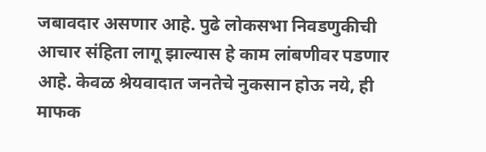जबावदार असणार आहे. पुढे लोकसभा निवडणुकीची आचार संहिता लागू झाल्यास हे काम लांबणीवर पडणार आहे. केवळ श्रेयवादात जनतेचे नुकसान होऊ नये, ही माफक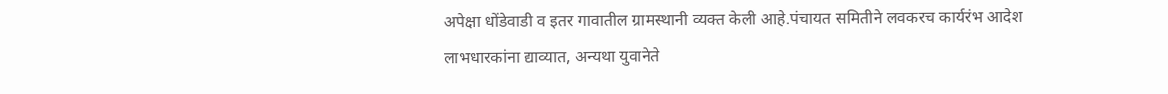अपेक्षा धोंडेवाडी व इतर गावातील ग्रामस्थानी व्यक्त केली आहे.पंचायत समितीने लवकरच कार्यरंभ आदेश लाभधारकांना द्याव्यात, अन्यथा युवानेते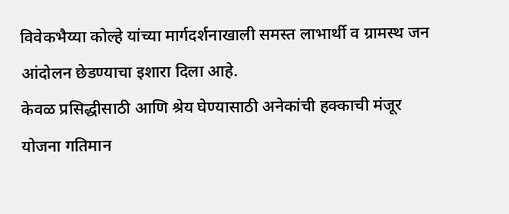विवेकभैय्या कोल्हे यांच्या मार्गदर्शनाखाली समस्त लाभार्थी व ग्रामस्थ जन आंदोलन छेडण्याचा इशारा दिला आहे.
केवळ प्रसिद्धीसाठी आणि श्रेय घेण्यासाठी अनेकांची हक्काची मंजूर योजना गतिमान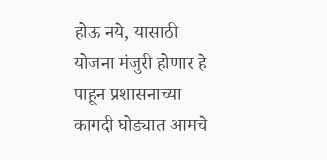होऊ नये, यासाठी योजना मंजुरी होणार हे पाहून प्रशासनाच्या कागदी घोड्यात आमचे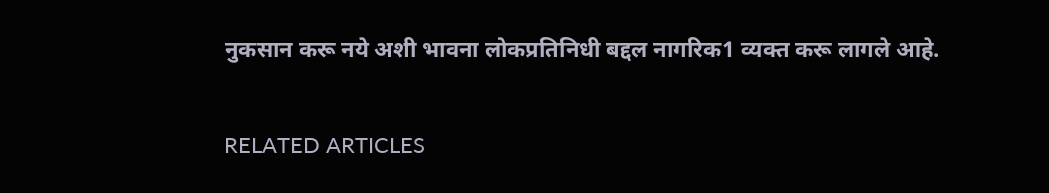नुकसान करू नये अशी भावना लोकप्रतिनिधी बद्दल नागरिक1 व्यक्त करू लागले आहे.

RELATED ARTICLES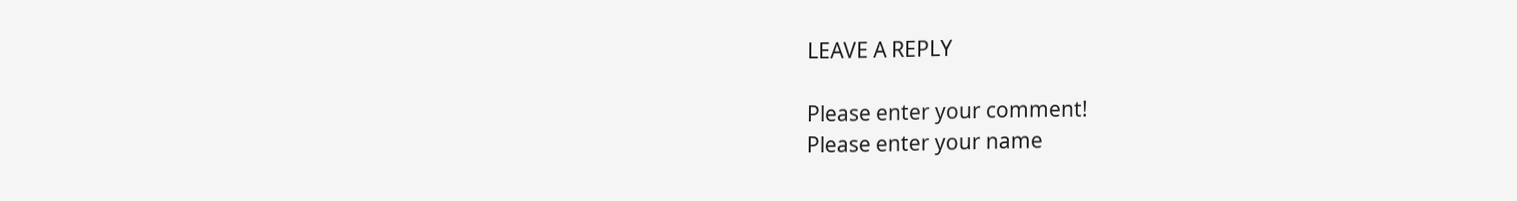LEAVE A REPLY

Please enter your comment!
Please enter your name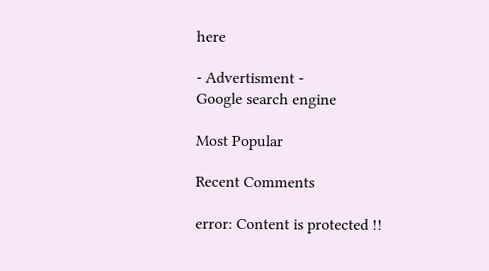here

- Advertisment -
Google search engine

Most Popular

Recent Comments

error: Content is protected !!